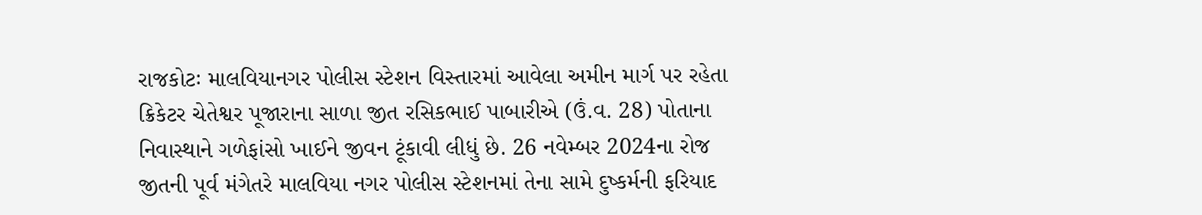રાજકોટઃ માલવિયાનગર પોલીસ સ્ટેશન વિસ્તારમાં આવેલા અમીન માર્ગ પર રહેતા ક્રિકેટર ચેતેશ્વર પૂજારાના સાળા જીત રસિકભાઈ પાબારીએ (ઉં.વ. 28) પોતાના નિવાસ્થાને ગળેફાંસો ખાઈને જીવન ટૂંકાવી લીધું છે. 26 નવેમ્બર 2024ના રોજ જીતની પૂર્વ મંગેતરે માલવિયા નગર પોલીસ સ્ટેશનમાં તેના સામે દુષ્કર્મની ફરિયાદ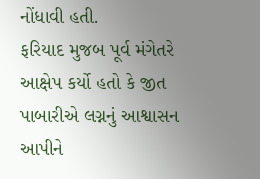નોંધાવી હતી.
ફરિયાદ મુજબ પૂર્વ મંગેતરે આક્ષેપ કર્યો હતો કે જીત પાબારીએ લગ્નનું આશ્વાસન આપીને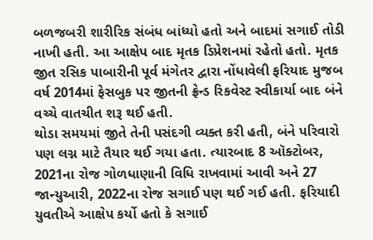બળજબરી શારીરિક સંબંધ બાંધ્યો હતો અને બાદમાં સગાઈ તોડી નાખી હતી. આ આક્ષેપ બાદ મૃતક ડિપ્રેશનમાં રહેતો હતો. મૃતક જીત રસિક પાબારીની પૂર્વ મંગેતર દ્વારા નોંધાવેલી ફરિયાદ મુજબ વર્ષ 2014માં ફેસબુક પર જીતની ફ્રેન્ડ રિકવેસ્ટ સ્વીકાર્યા બાદ બંને વચ્ચે વાતચીત શરૂ થઈ હતી.
થોડા સમયમાં જીતે તેની પસંદગી વ્યક્ત કરી હતી, બંને પરિવારો પણ લગ્ન માટે તૈયાર થઈ ગયા હતા. ત્યારબાદ 8 ઑક્ટોબર, 2021ના રોજ ગોળધાણાની વિધિ રાખવામાં આવી અને 27 જાન્યુઆરી, 2022ના રોજ સગાઈ પણ થઈ ગઈ હતી. ફરિયાદી યુવતીએ આક્ષેપ કર્યો હતો કે સગાઈ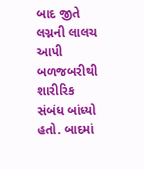બાદ જીતે લગ્નની લાલચ આપી બળજબરીથી શારીરિક સંબંધ બાંધ્યો હતો. બાદમાં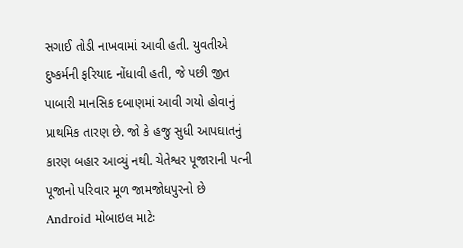સગાઈ તોડી નાખવામાં આવી હતી. યુવતીએ દુષ્કર્મની ફરિયાદ નોંધાવી હતી, જે પછી જીત પાબારી માનસિક દબાણમાં આવી ગયો હોવાનું પ્રાથમિક તારણ છે. જો કે હજુ સુધી આપઘાતનું કારણ બહાર આવ્યું નથી. ચેતેશ્વર પૂજારાની પત્ની પૂજાનો પરિવાર મૂળ જામજોધપુરનો છે
Android મોબાઇલ માટેઃ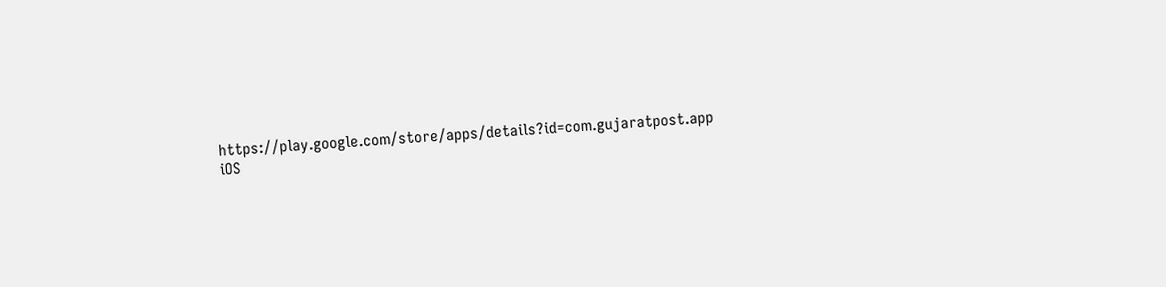https://play.google.com/store/apps/details?id=com.gujaratpost.app
iOS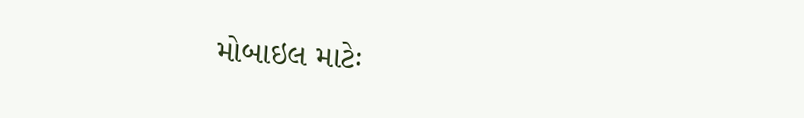મોબાઇલ માટેઃ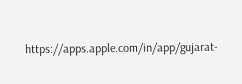https://apps.apple.com/in/app/gujarat-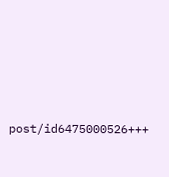post/id6475000526+++